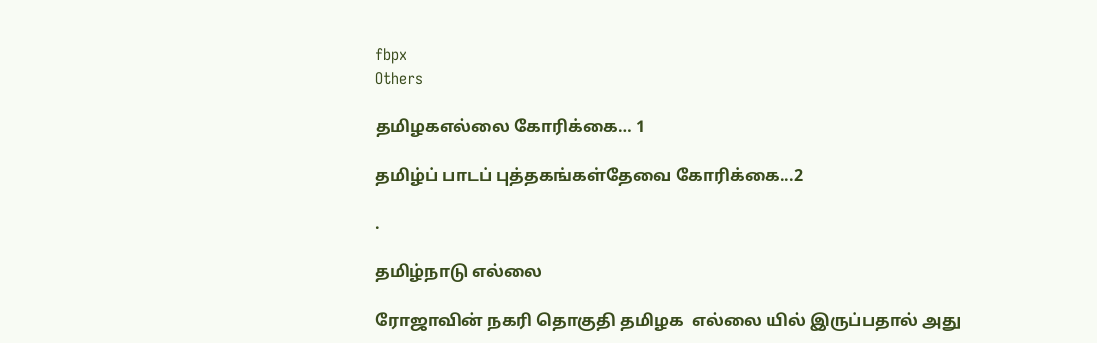fbpx
Others

தமிழகஎல்லை கோரிக்கை… 1

தமிழ்ப் பாடப் புத்தகங்கள்தேவை கோரிக்கை...2

.

தமிழ்நாடு எல்லை

ரோஜாவின் நகரி தொகுதி தமிழக  எல்லை யில் இருப்பதால் அது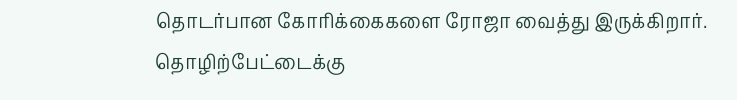தொடர்பான கோரிக்கைகளை ரோஜா வைத்து இருக்கிறார். தொழிற்பேட்டைக்கு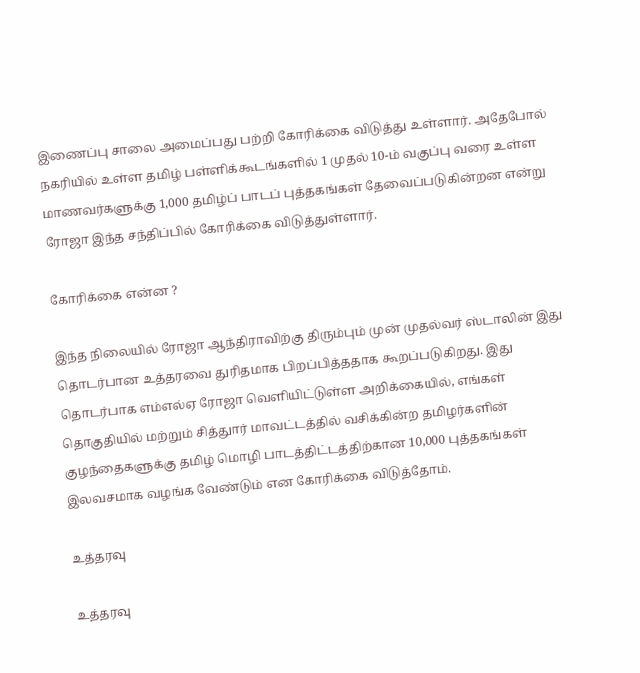இணைப்பு சாலை அமைப்பது பற்றி கோரிக்கை விடுத்து உள்ளார். அதேபோல் நகரியில் உள்ள தமிழ் பள்ளிக்கூடங்களில் 1 முதல் 10-ம் வகுப்பு வரை உள்ள மாணவர்களுக்கு 1,000 தமிழ்ப் பாடப் புத்தகங்கள் தேவைப்படுகின்றன என்று ரோஜா இந்த சந்திப்பில் கோரிக்கை விடுத்துள்ளார்.

கோரிக்கை என்ன ?

இந்த நிலையில் ரோஜா ஆந்திராவிற்கு திரும்பும் முன் முதல்வர் ஸ்டாலின் இது தொடர்பான உத்தரவை துரிதமாக பிறப்பித்ததாக கூறப்படுகிறது. இது தொடர்பாக எம்எல்ஏ ரோஜா வெளியிட்டுள்ள அறிக்கையில், எங்கள் தொகுதியில் மற்றும் சித்துார் மாவட்டத்தில் வசிக்கின்ற தமிழர்களின் குழந்தைகளுக்கு தமிழ் மொழி பாடத்திட்டத்திற்கான 10,000 புத்தகங்கள் இலவசமாக வழங்க வேண்டும் என கோரிக்கை விடுத்தோம்.

உத்தரவு

உத்தரவு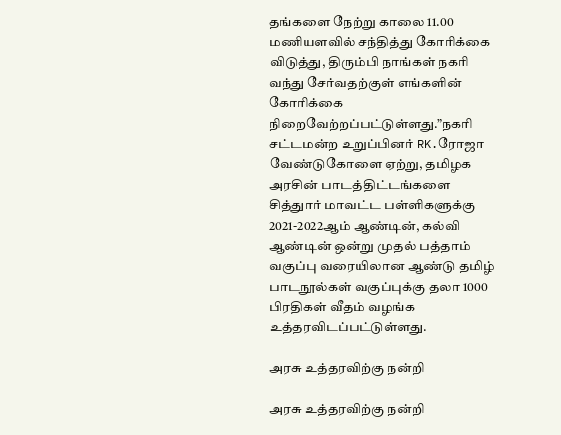தங்களை நேற்று காலை 11.00 மணியளவில் சந்தித்து கோரிக்கை விடுத்து, திரும்பி நாங்கள் நகரி வந்து சேர்வதற்குள் எங்களின் கோரிக்கை நிறைவேற்றப்பட்டுள்ளது.”நகரி சட்டமன்ற உறுப்பினர் RK.ரோஜா வேண்டுகோளை ஏற்று, தமிழக அரசின் பாடத்திட்டங்களை சித்துார் மாவட்ட பள்ளிகளுக்கு 2021-2022ஆம் ஆண்டின், கல்வி ஆண்டின் ஒன்று முதல் பத்தாம் வகுப்பு வரையிலான ஆண்டு தமிழ் பாடநூல்கள் வகுப்புக்கு தலா 1000 பிரதிகள் வீதம் வழங்க உத்தரவிடப்பட்டுள்ளது.

அரசு உத்தரவிற்கு நன்றி

அரசு உத்தரவிற்கு நன்றி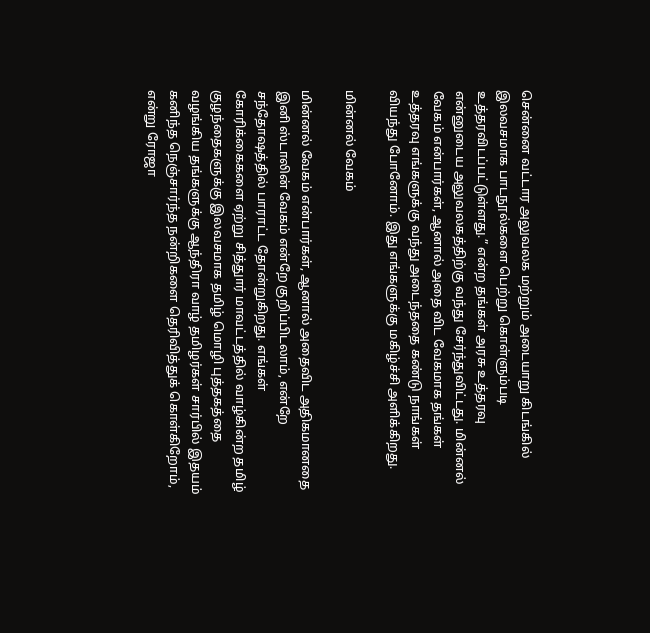சென்னை வட்டார அலுவலக மற்றும் அடையாறு கிடங்கில் இலவசமாக பாடநூல்களை பெற்று கொள்ளும்படி உத்தரவிடப்பட்டுள்ளது.” என்ற தங்கள் அரசு உத்தரவு என்னுடைய அலுவலகத்திற்கு வந்து சேர்ந்துவிட்டது. மின்னல் வேகம் என்பார்கள், ஆனால் அதை விட வேகமாக தங்கள் உத்தரவு எங்களுக்கு வந்து அடைந்ததை கண்டு நாங்கள் வியந்து போனோம். இது எங்களுக்கு மகிழ்ச்சி அளிக்கிறது.

மின்னல் வேகம்

மின்னல் வேகம் என்பார்கள், ஆனால் அதைவிட அதிகமானதை இனி ஸ்டாலின் வேகம் என்றே குறிப்பிடலாம், என்றே சந்தோஷத்தில் பாராட்ட தோன்றுகிறது. எங்கள் கோரிக்கைகளை ஏற்று சித்துார் மாவட்டத்தில் வாழ்கின்ற தமிழ் குழந்தைகளுக்கு இலவசமாக தமிழ் மொழி புத்தகத்தை வழங்கிய தங்களுக்கு ஆந்திரா வாழ் தமிழர்கள் சார்பில் இதயம் கனிந்த நெஞ்சார்ந்த நன்றிகளை தெரிவித்துக் கொள்கிறோம், என்று ரோஜா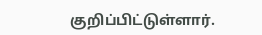குறிப்பிட்டுள்ளார்.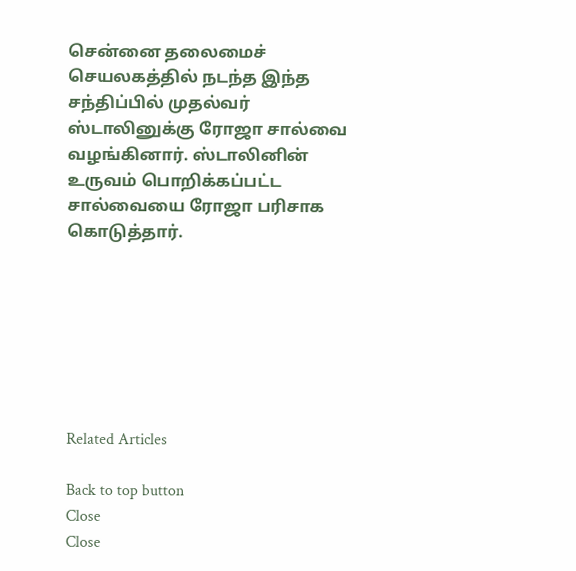சென்னை தலைமைச் செயலகத்தில் நடந்த இந்த சந்திப்பில் முதல்வர் ஸ்டாலினுக்கு ரோஜா சால்வை வழங்கினார். ஸ்டாலினின் உருவம் பொறிக்கப்பட்ட சால்வையை ரோஜா பரிசாக கொடுத்தார்.







Related Articles

Back to top button
Close
Close